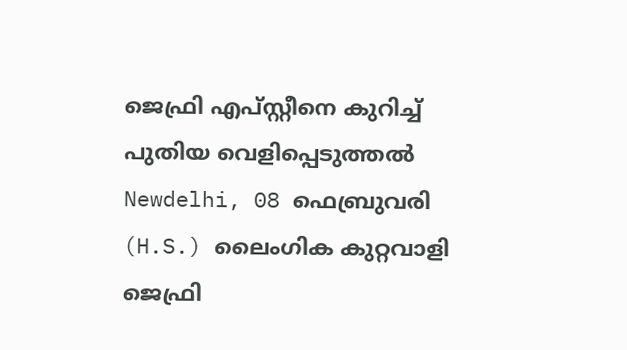ജെഫ്രി എപ്സ്റ്റീനെ കുറിച്ച് പുതിയ വെളിപ്പെടുത്തല്‍
Newdelhi, 08 ഫെബ്രുവരി (H.S.) ലൈംഗിക കുറ്റവാളി ജെഫ്രി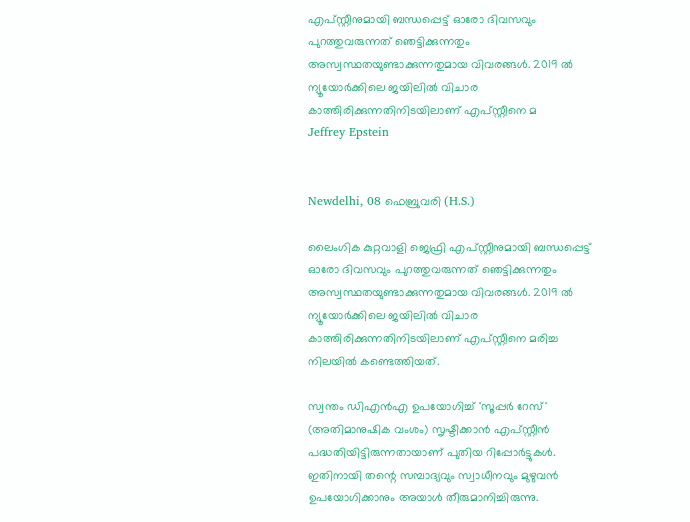എപ്സ്റ്റീനുമായി ബന്ധപ്പെട്ട് ഓരോ ദിവസവും പുറത്തുവരുന്നത് ഞെട്ടിക്കുന്നതും അസ്വസ്ഥതയുണ്ടാക്കുന്നതുമായ വിവരങ്ങള്‍. 2019 ല്‍ ന്യൂയോര്‍ക്കിലെ ജയിലില്‍ വിചാര കാത്തിരിക്കുന്നതിനിടയിലാണ് എപ്സ്റ്റീനെ മ
Jeffrey Epstein


Newdelhi, 08 ഫെബ്രുവരി (H.S.)

ലൈംഗിക കുറ്റവാളി ജെഫ്രി എപ്സ്റ്റീനുമായി ബന്ധപ്പെട്ട് ഓരോ ദിവസവും പുറത്തുവരുന്നത് ഞെട്ടിക്കുന്നതും അസ്വസ്ഥതയുണ്ടാക്കുന്നതുമായ വിവരങ്ങള്‍. 2019 ല്‍ ന്യൂയോര്‍ക്കിലെ ജയിലില്‍ വിചാര കാത്തിരിക്കുന്നതിനിടയിലാണ് എപ്സ്റ്റീനെ മരിച്ച നിലയില്‍ കണ്ടെത്തിയത്.

സ്വന്തം ഡിഎന്‍എ ഉപയോഗിച്ച് 'സൂപ്പര്‍ റേസ്' (അതിമാനുഷിക വംശം) സൃഷ്ടിക്കാന്‍ എപ്സ്റ്റീന്‍ പദ്ധതിയിട്ടിരുന്നതായാണ് പുതിയ റിപ്പോര്‍ട്ടുകള്‍. ഇതിനായി തന്റെ സമ്പാദ്യവും സ്വാധീനവും മുഴുവന്‍ ഉപയോഗിക്കാനും അയാള്‍ തീരുമാനിച്ചിരുന്നു.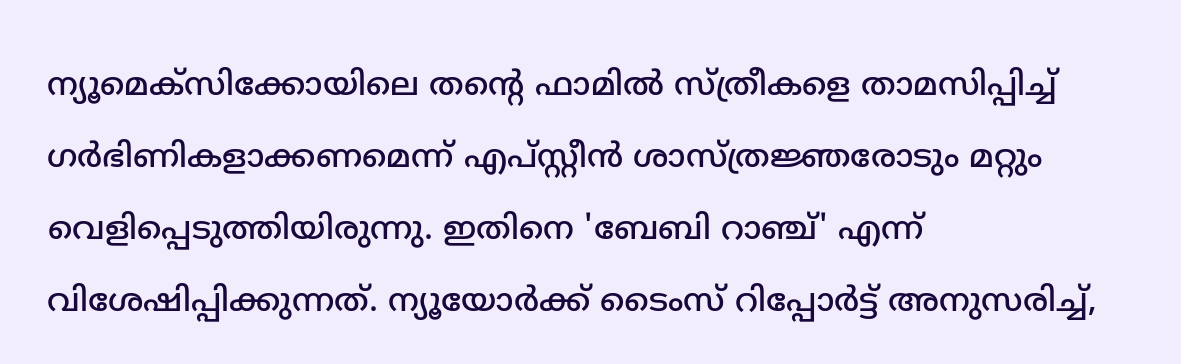ന്യൂമെക്‌സിക്കോയിലെ തന്റെ ഫാമില്‍ സ്ത്രീകളെ താമസിപ്പിച്ച് ഗര്‍ഭിണികളാക്കണമെന്ന് എപ്സ്റ്റീന്‍ ശാസ്ത്രജ്ഞരോടും മറ്റും വെളിപ്പെടുത്തിയിരുന്നു. ഇതിനെ 'ബേബി റാഞ്ച്' എന്ന് വിശേഷിപ്പിക്കുന്നത്. ന്യൂയോര്‍ക്ക് ടൈംസ് റിപ്പോര്‍ട്ട് അനുസരിച്ച്,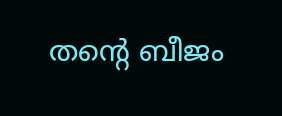തന്റെ ബീജം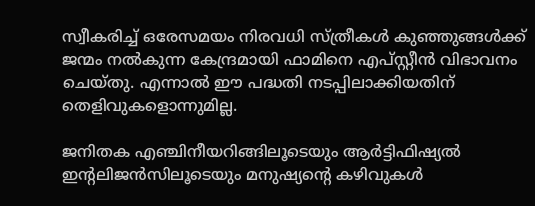സ്വീകരിച്ച് ഒരേസമയം നിരവധി സ്ത്രീകള്‍ കുഞ്ഞുങ്ങള്‍ക്ക് ജന്മം നല്‍കുന്ന കേന്ദ്രമായി ഫാമിനെ എപ്സ്റ്റീന്‍ വിഭാവനം ചെയ്തു. എന്നാല്‍ ഈ പദ്ധതി നടപ്പിലാക്കിയതിന് തെളിവുകളൊന്നുമില്ല.

ജനിതക എഞ്ചിനീയറിങ്ങിലൂടെയും ആര്‍ട്ടിഫിഷ്യല്‍ ഇന്റലിജന്‍സിലൂടെയും മനുഷ്യന്റെ കഴിവുകള്‍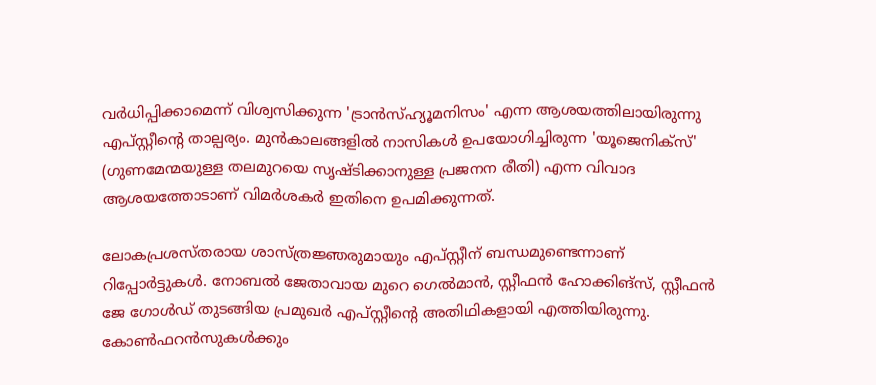വര്‍ധിപ്പിക്കാമെന്ന് വിശ്വസിക്കുന്ന 'ട്രാന്‍സ്ഹ്യൂമനിസം' എന്ന ആശയത്തിലായിരുന്നു എപ്സ്റ്റീന്റെ താല്പര്യം. മുന്‍കാലങ്ങളില്‍ നാസികള്‍ ഉപയോഗിച്ചിരുന്ന 'യൂജെനിക്‌സ്' (ഗുണമേന്മയുള്ള തലമുറയെ സൃഷ്ടിക്കാനുള്ള പ്രജനന രീതി) എന്ന വിവാദ ആശയത്തോടാണ് വിമര്‍ശകര്‍ ഇതിനെ ഉപമിക്കുന്നത്.

ലോകപ്രശസ്തരായ ശാസ്ത്രജ്ഞരുമായും എപ്സ്റ്റീന് ബന്ധമുണ്ടെന്നാണ് റിപ്പോര്‍ട്ടുകള്‍. നോബല്‍ ജേതാവായ മുറെ ഗെല്‍മാന്‍, സ്റ്റീഫന്‍ ഹോക്കിങ്‌സ്, സ്റ്റീഫന്‍ ജേ ഗോള്‍ഡ് തുടങ്ങിയ പ്രമുഖര്‍ എപ്സ്റ്റീന്റെ അതിഥികളായി എത്തിയിരുന്നു. കോണ്‍ഫറന്‍സുകള്‍ക്കും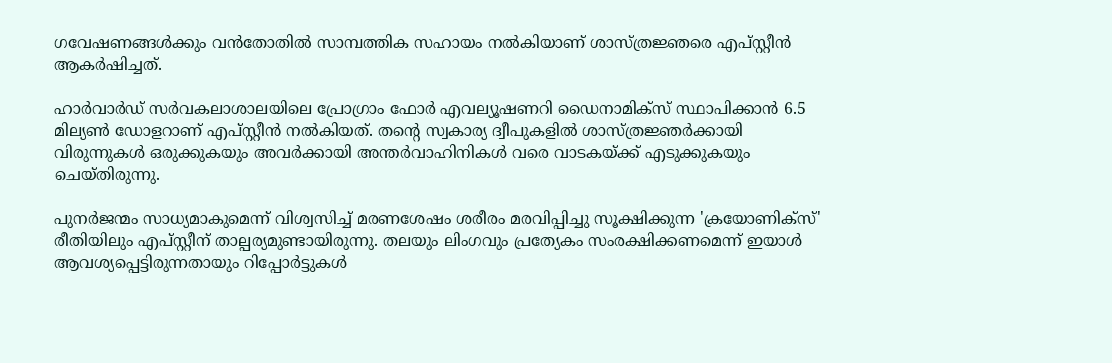ഗവേഷണങ്ങള്‍ക്കും വന്‍തോതില്‍ സാമ്പത്തിക സഹായം നല്‍കിയാണ് ശാസ്ത്രജ്ഞരെ എപ്സ്റ്റീന്‍ ആകര്‍ഷിച്ചത്.

ഹാര്‍വാര്‍ഡ് സര്‍വകലാശാലയിലെ പ്രോഗ്രാം ഫോര്‍ എവല്യൂഷണറി ഡൈനാമിക്‌സ് സ്ഥാപിക്കാന്‍ 6.5 മില്യണ്‍ ഡോളറാണ് എപ്സ്റ്റീന്‍ നല്‍കിയത്. തന്റെ സ്വകാര്യ ദ്വീപുകളില്‍ ശാസ്ത്രജ്ഞര്‍ക്കായി വിരുന്നുകള്‍ ഒരുക്കുകയും അവര്‍ക്കായി അന്തര്‍വാഹിനികള്‍ വരെ വാടകയ്ക്ക് എടുക്കുകയും ചെയ്തിരുന്നു.

പുനര്‍ജന്മം സാധ്യമാകുമെന്ന് വിശ്വസിച്ച് മരണശേഷം ശരീരം മരവിപ്പിച്ചു സൂക്ഷിക്കുന്ന 'ക്രയോണിക്‌സ്' രീതിയിലും എപ്സ്റ്റീന് താല്പര്യമുണ്ടായിരുന്നു. തലയും ലിംഗവും പ്രത്യേകം സംരക്ഷിക്കണമെന്ന് ഇയാള്‍ ആവശ്യപ്പെട്ടിരുന്നതായും റിപ്പോര്‍ട്ടുകള്‍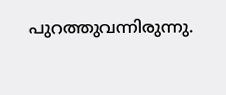പുറത്തുവന്നിരുന്നു.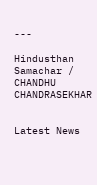---

Hindusthan Samachar / CHANDHU CHANDRASEKHAR


Latest News